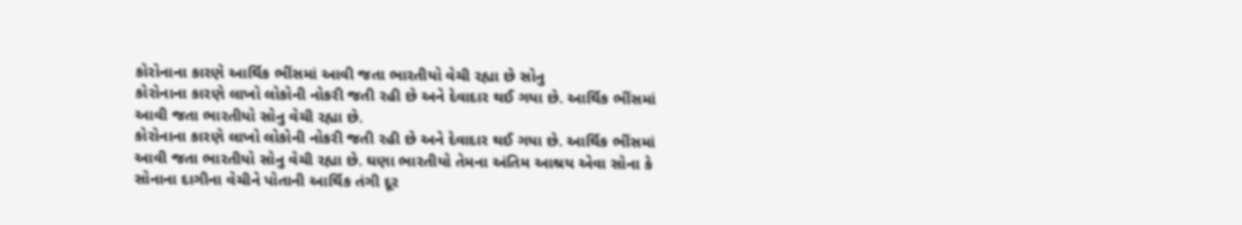કોરોનાના કારણે આર્થિક ભીંસમાં આવી જતા ભારતીયો વેચી રહ્યા છે સોનુ
કોરોનાના કારણે લાખો લોકોની નોકરી જતી રહી છે અને દેવાદાર થઈ ગયા છે. આર્થિક ભીંસમાં આવી જતા ભારતીયો સોનુ વેચી રહ્યા છે.
કોરોનાના કારણે લાખો લોકોની નોકરી જતી રહી છે અને દેવાદાર થઈ ગયા છે. આર્થિક ભીંસમાં આવી જતા ભારતીયો સોનુ વેચી રહ્યા છે. ઘણા ભારતીયો તેમના અંતિમ આશ્રય એવા સોના કે સોનાના દાગીના વેચીને પોતાની આર્થિક તંગી દૂર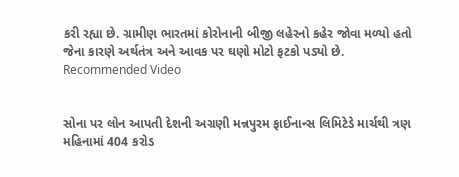કરી રહ્યા છે. ગ્રામીણ ભારતમાં કોરોનાની બીજી લહેરનો કહેર જોવા મળ્યો હતો જેના કારણે અર્થતંત્ર અને આવક પર ઘણો મોટો ફટકો પડ્યો છે.
Recommended Video


સોના પર લોન આપતી દેશની અગ્રણી મન્નપુરમ ફાઈનાન્સ લિમિટેડે માર્ચથી ત્રણ મહિનામાં 404 કરોડ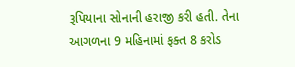રૂપિયાના સોનાની હરાજી કરી હતી. તેના આગળના 9 મહિનામાં ફક્ત 8 કરોડ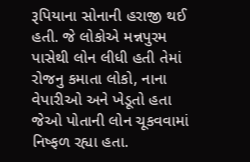રૂપિયાના સોનાની હરાજી થઈ હતી. જે લોકોએ મન્નપુરમ પાસેથી લોન લીધી હતી તેમાં રોજનુ કમાતા લોકો, નાના વેપારીઓ અને ખેડૂતો હતા જેઓ પોતાની લોન ચૂકવવામાં નિષ્ફળ રહ્યા હતા.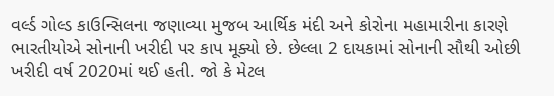વર્લ્ડ ગોલ્ડ કાઉન્સિલના જણાવ્યા મુજબ આર્થિક મંદી અને કોરોના મહામારીના કારણે ભારતીયોએ સોનાની ખરીદી પર કાપ મૂક્યો છે. છેલ્લા 2 દાયકામાં સોનાની સૌથી ઓછી ખરીદી વર્ષ 2020માં થઈ હતી. જો કે મેટલ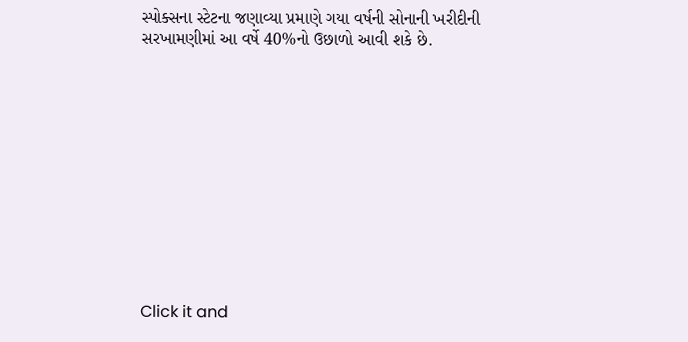સ્પોક્સના સ્ટેટના જણાવ્યા પ્રમાણે ગયા વર્ષની સોનાની ખરીદીની સરખામણીમાં આ વર્ષે 40%નો ઉછાળો આવી શકે છે.












Click it and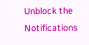Unblock the Notifications